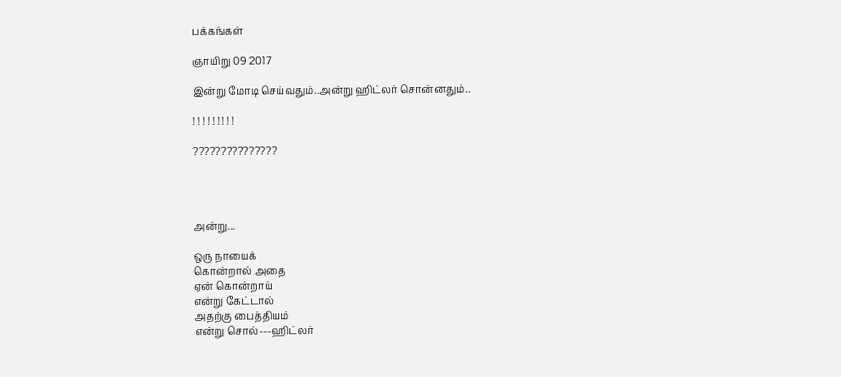பக்கங்கள்

ஞாயிறு 09 2017

இன்று மோடி செய்வதும்..அன்று ஹிட்லர் சொன்னதும்..

! ! ! ! ! ! ! ! !

???????????????




அன்று...

ஒரு நாயைக்
கொன்றால் அதை
ஏன் கொன்றாய்
என்று கேட்டால்
அதற்கு பைத்தியம்
என்று சொல்---ஹிட்லர்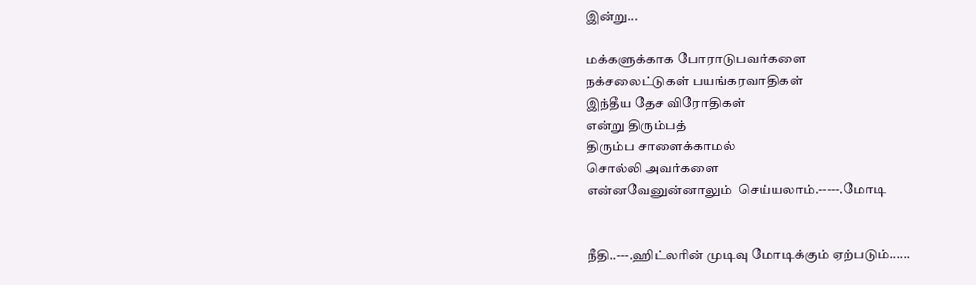இன்று...

மக்களுக்காக போராடுபவர்களை
நக்சலைட்டுகள் பயங்கரவாதிகள்
இந்தீய தேச விரோதிகள்
என்று திரும்பத்
திரும்ப சாளைக்காமல்
சொல்லி அவர்களை
என்னவேனுன்னாலும்  செய்யலாம்.-----.மோடி


நீதி..---.ஹிட்லரின் முடிவு மோடிக்கும் ஏற்படும்......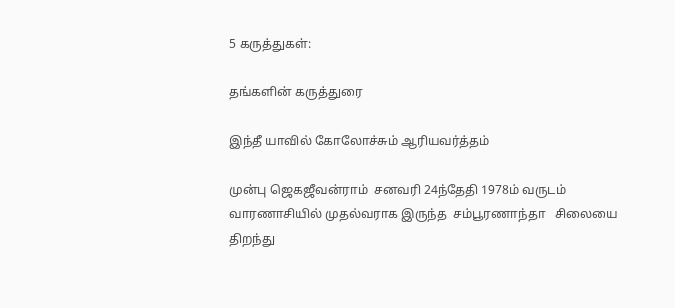5 கருத்துகள்:

தங்களின் கருத்துரை

இந்தீ யாவில் கோலோச்சும் ஆரியவர்த்தம்

முன்பு ஜெகஜீவன்ராம்  சனவரி 24ந்தேதி 1978ம் வருடம்  வாரணாசியில் முதல்வராக இருந்த  சம்பூரணாந்தா   சிலையை திறந்து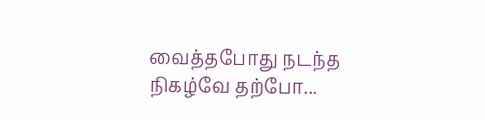வைத்தபோது நடந்த நிகழ்வே தற்போ...